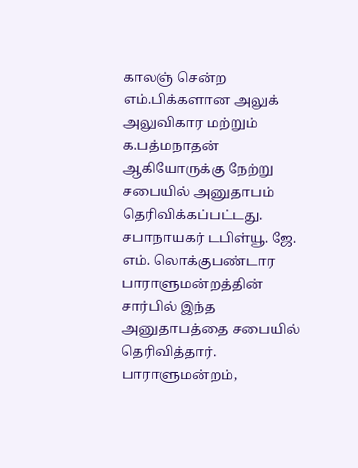காலஞ் சென்ற எம்.பிக்களான அலுக் அலுவிகார மற்றும் க.பத்மநாதன் ஆகியோருக்கு நேற்று சபையில் அனுதாபம் தெரிவிக்கப்பட்டது. சபாநாயகர் டபிள்யூ. ஜே. எம். லொக்குபண்டார பாராளுமன்றத்தின் சார்பில் இந்த அனுதாபத்தை சபையில் தெரிவித்தார்.
பாராளுமன்றம்,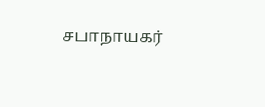சபாநாயகர்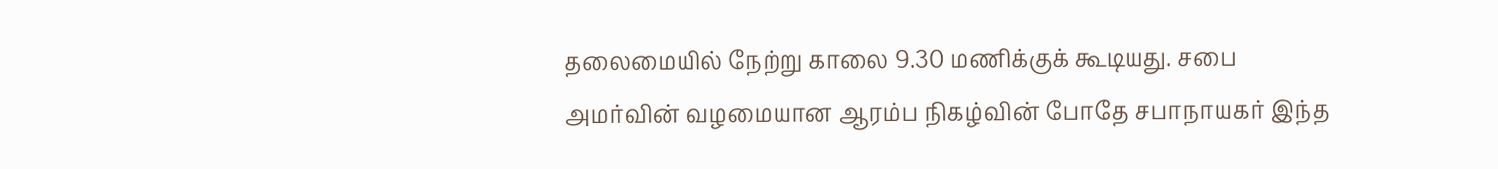தலைமையில் நேற்று காலை 9.30 மணிக்குக் கூடியது. சபை அமர்வின் வழமையான ஆரம்ப நிகழ்வின் போதே சபாநாயகர் இந்த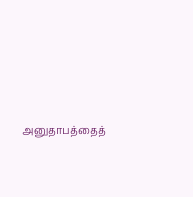அனுதாபத்தைத்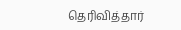தெரிவித்தார்